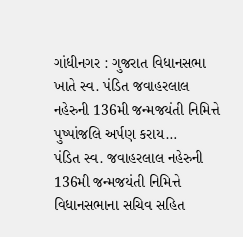ગાંધીનગર : ગુજરાત વિધાનસભા ખાતે સ્વ. પંડિત જવાહરલાલ નહેરુની 136મી જન્મજયંતી નિમિત્તે પુષ્પાંજલિ અર્પણ કરાય…
પંડિત સ્વ. જવાહરલાલ નહેરુની 136મી જન્મજયંતી નિમિત્તે વિધાનસભાના સચિવ સહિત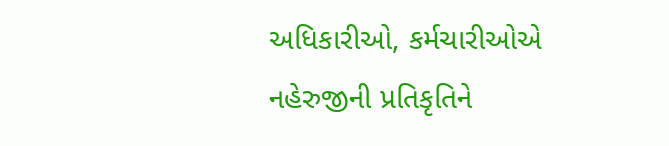અધિકારીઓ, કર્મચારીઓએ નહેરુજીની પ્રતિકૃતિને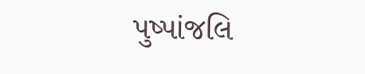પુષ્પાંજલિ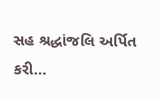સહ શ્રદ્ધાંજલિ અર્પિત કરી…